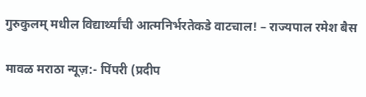गुरुकुलम् मधील विद्यार्थ्यांची आत्मनिर्भरतेकडे वाटचाल! – राज्यपाल रमेश बैस

मावळ मराठा न्यूज़:- पिंपरी (प्रदीप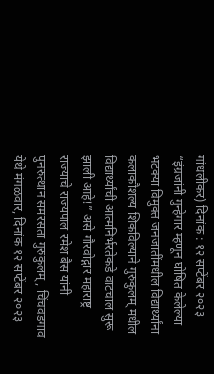गांधलीकर) दिनांक : १२ सप्टेंबर २०२३ “इंग्रजांनी गुन्हेगार म्हणून घोषित केलेल्या भटक्या विमुक्त जनजातींमधील विद्यार्थ्यांना कलाकौशल्य शिकविल्याने गुरुकुलम् मधील विद्यार्थ्यांची आत्मनिर्भरतेकडे वाटचाल सुरू झाली आहे!” असे गौरवोद्गार महाराष्ट्र राज्याचे राज्यपाल रमेश बैस यांनी पुनरुत्थान समरसता गुरुकुलम्, चिंचवडगाव येथे मंगळवार, दिनांक १२ सप्टेंबर २०२३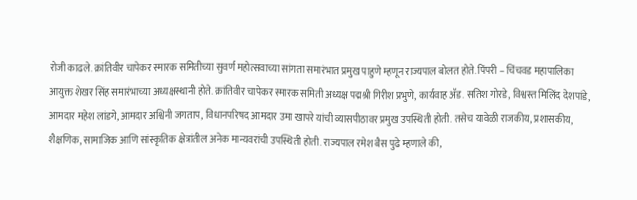रोजी काढले. क्रांतिवीर चापेकर स्मारक समितीच्या सुवर्ण महोत्सवाच्या सांगता समारंभात प्रमुख पाहुणे म्हणून राज्यपाल बोलत होते. पिंपरी – चिंचवड महापालिका आयुक्त शेखर सिंह समारंभाच्या अध्यक्षस्थानी होते. क्रांतिवीर चापेकर स्मारक समिती अध्यक्ष पद्मश्री गिरीश प्रभुणे, कार्यवाह ॲड. सतिश गोरडे, विश्वस्त मिलिंद देशपांडे, आमदार महेश लांडगे, आमदार अश्विनी जगताप, विधानपरिषद आमदार उमा खापरे यांची व्यासपीठावर प्रमुख उपस्थिती होती. तसेच यावेळी राजकीय, प्रशासकीय, शैक्षणिक, सामाजिक आणि सांस्कृतिक क्षेत्रांतील अनेक मान्यवरांची उपस्थिती होती. राज्यपाल रमेश बैस पुढे म्हणाले की,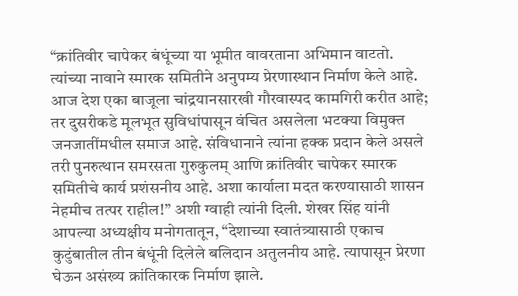“क्रांतिवीर चापेकर बंधूंच्या या भूमीत वावरताना अभिमान वाटतो. त्यांच्या नावाने स्मारक समितीने अनुपम्य प्रेरणास्थान निर्माण केले आहे. आज देश एका बाजूला चांद्रयानसारखी गौरवास्पद कामगिरी करीत आहे; तर दुसरीकडे मूलभूत सुविधांपासून वंचित असलेला भटक्या विमुक्त जनजातींमधील समाज आहे. संविधानाने त्यांना हक्क प्रदान केले असले तरी पुनरुत्थान समरसता गुरुकुलम् आणि क्रांतिवीर चापेकर स्मारक समितीचे कार्य प्रशंसनीय आहे. अशा कार्याला मदत करण्यासाठी शासन नेहमीच तत्पर राहील!” अशी ग्वाही त्यांनी दिली. शेखर सिंह यांनी आपल्या अध्यक्षीय मनोगतातून, “देशाच्या स्वातंत्र्यासाठी एकाच कुटुंबातील तीन बंधूंनी दिलेले बलिदान अतुलनीय आहे. त्यापासून प्रेरणा घेऊन असंख्य क्रांतिकारक निर्माण झाले.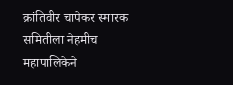क्रांतिवीर चापेकर स्मारक समितीला नेहमीच महापालिकेने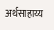अर्थसाहाय्य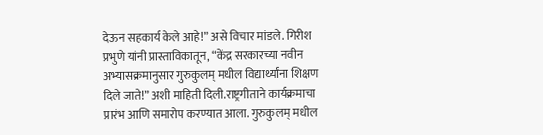देऊन सहकार्य केले आहे!” असे विचार मांडले. गिरीश प्रभुणे यांनी प्रास्ताविकातून, “केंद्र सरकारच्या नवीन अभ्यासक्रमानुसार गुरुकुलम् मधील विद्यार्थ्यांना शिक्षण दिले जाते!” अशी माहिती दिली.राष्ट्रगीताने कार्यक्रमाचा प्रारंभ आणि समारोप करण्यात आला. गुरुकुलम् मधील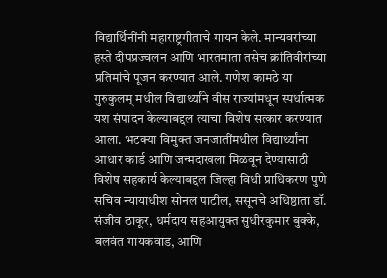विद्यार्थिनींनी महाराष्ट्रगीताचे गायन केले. मान्यवरांच्या हस्ते दीपप्रज्वलन आणि भारतमाता तसेच क्रांतिवीरांच्या प्रतिमांचे पूजन करण्यात आले. गणेश कामठे या गुरुकुलम् मधील विद्यार्थ्यांने वीस राज्यांमधून स्पर्धात्मक यश संपादन केल्याबद्दल त्याचा विशेष सत्कार करण्यात आला. भटक्या विमुक्त जनजातींमधील विद्यार्थ्यांना आधार कार्ड आणि जन्मदाखला मिळवून देण्यासाठी विशेष सहकार्य केल्याबद्दल जिल्हा विधी प्राधिकरण पुणे सचिव न्यायाधीश सोनल पाटील, ससूनचे अधिष्ठाता डॉ. संजीव ठाकूर, धर्मदाय सहआयुक्त सुधीरकुमार बुक्के, बलवंत गायकवाड, आणि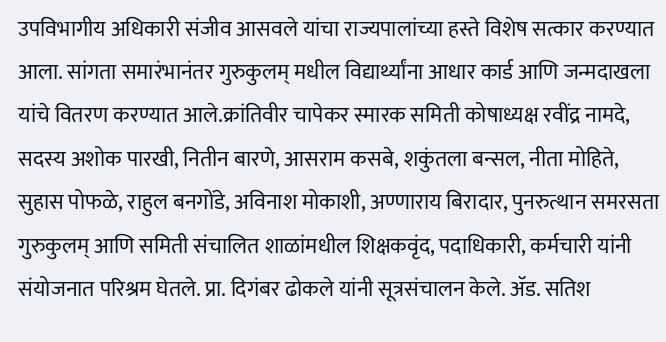उपविभागीय अधिकारी संजीव आसवले यांचा राज्यपालांच्या हस्ते विशेष सत्कार करण्यात आला. सांगता समारंभानंतर गुरुकुलम् मधील विद्यार्थ्यांना आधार कार्ड आणि जन्मदाखला यांचे वितरण करण्यात आले.क्रांतिवीर चापेकर स्मारक समिती कोषाध्यक्ष रवींद्र नामदे, सदस्य अशोक पारखी, नितीन बारणे, आसराम कसबे, शकुंतला बन्सल, नीता मोहिते, सुहास पोफळे, राहुल बनगोंडे, अविनाश मोकाशी, अण्णाराय बिरादार, पुनरुत्थान समरसता गुरुकुलम् आणि समिती संचालित शाळांमधील शिक्षकवृंद, पदाधिकारी, कर्मचारी यांनी संयोजनात परिश्रम घेतले. प्रा. दिगंबर ढोकले यांनी सूत्रसंचालन केले. ॲड. सतिश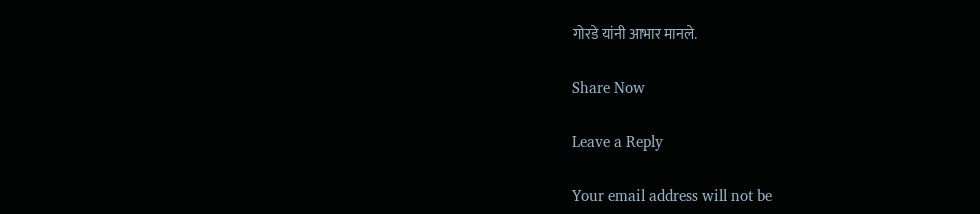गोरडे यांनी आभार मानले.

Share Now

Leave a Reply

Your email address will not be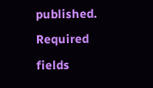published. Required fields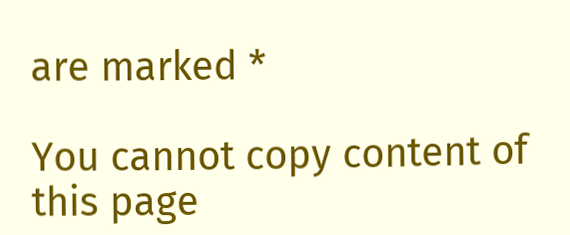are marked *

You cannot copy content of this page